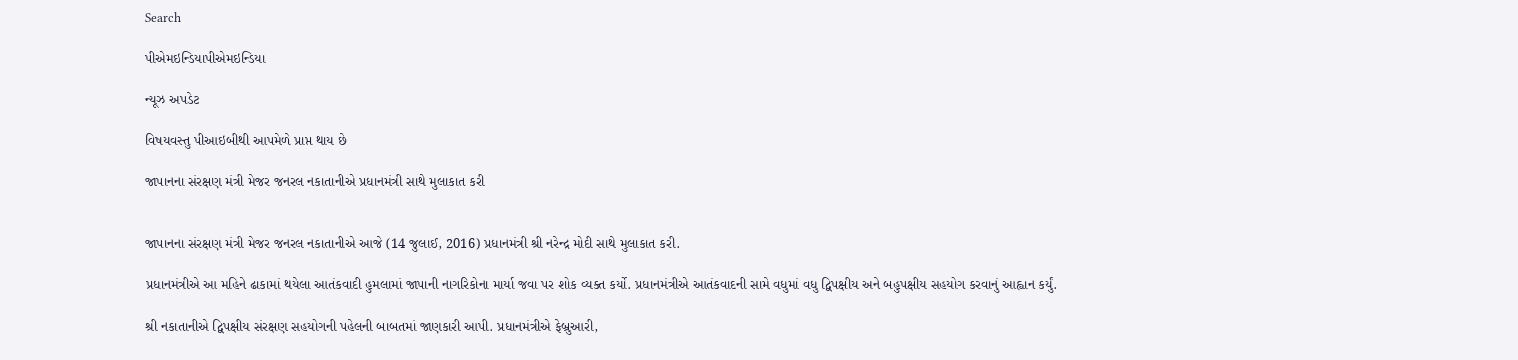Search

પીએમઇન્ડિયાપીએમઇન્ડિયા

ન્યૂઝ અપડેટ

વિષયવસ્તુ પીઆઇબીથી આપમેળે પ્રાપ્ત થાય છે

જાપાનના સંરક્ષણ મંત્રી મેજર જનરલ નકાતાનીએ પ્રધાનમંત્રી સાથે મુલાકાત કરી


જાપાનના સંરક્ષણ મંત્રી મેજર જનરલ નકાતાનીએ આજે (14 જુલાઈ, 2016) પ્રધાનમંત્રી શ્રી નરેન્દ્ર મોદી સાથે મુલાકાત કરી.

પ્રધાનમંત્રીએ આ મહિને ઢાકામાં થયેલા આતંકવાદી હુમલામાં જાપાની નાગરિકોના માર્યા જવા પર શોક વ્યક્ત કર્યો. પ્રધાનમંત્રીએ આતંકવાદની સામે વધુમાં વધુ દ્વિપક્ષીય અને બહુપક્ષીય સહયોગ કરવાનું આહ્વાન કર્યું.

શ્રી નકાતાનીએ દ્વિપક્ષીય સંરક્ષણ સહયોગની પહેલની બાબતમાં જાણકારી આપી. પ્રધાનમંત્રીએ ફેબ્રુઆરી,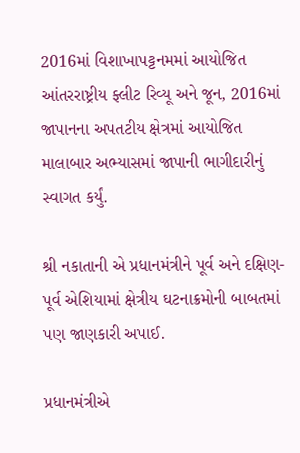2016માં વિશાખાપટ્ટનમમાં આયોજિત આંતરરાષ્ટ્રીય ફ્લીટ રિવ્યૂ અને જૂન, 2016માં જાપાનના અપતટીય ક્ષેત્રમાં આયોજિત માલાબાર અભ્યાસમાં જાપાની ભાગીદારીનું સ્વાગત કર્યું.

શ્રી નકાતાની એ પ્રધાનમંત્રીને પૂર્વ અને દક્ષિણ-પૂર્વ એશિયામાં ક્ષેત્રીય ઘટનાક્રમોની બાબતમાં પણ જાણકારી અપાઈ.

પ્રધાનમંત્રીએ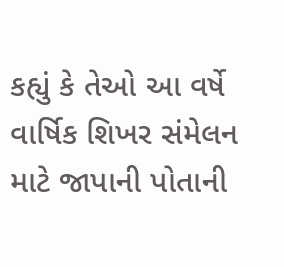કહ્યું કે તેઓ આ વર્ષે વાર્ષિક શિખર સંમેલન માટે જાપાની પોતાની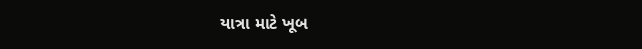યાત્રા માટે ખૂબ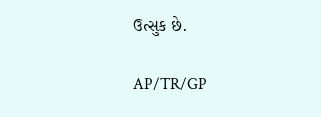ઉત્સુક છે.

AP/TR/GP